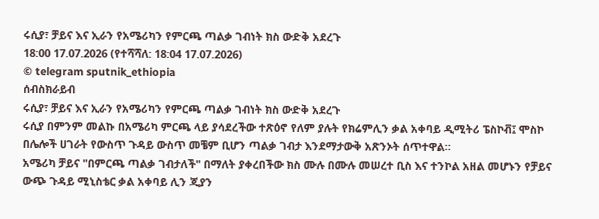ሩሲያ፣ ቻይና እና ኢራን የአሜሪካን የምርጫ ጣልቃ ገብነት ክስ ውድቅ አደረጉ
18:00 17.07.2026 (የተሻሻለ: 18:04 17.07.2026)
© telegram sputnik_ethiopia
ሰብስክራይብ
ሩሲያ፣ ቻይና እና ኢራን የአሜሪካን የምርጫ ጣልቃ ገብነት ክስ ውድቅ አደረጉ
ሩሲያ በምንም መልኩ በአሜሪካ ምርጫ ላይ ያሳደረችው ተጽዕኖ የለም ያሉት የክሬምሊን ቃል አቀባይ ዲሚትሪ ፔስኮቭ፤ ሞስኮ በሌሎች ሀገራት የውስጥ ጉዳይ ውስጥ መቼም ቢሆን ጣልቃ ገብታ እንደማታውቅ አጽንኦት ሰጥተዋል።
አሜሪካ ቻይና "በምርጫ ጣልቃ ገብታለች" በማለት ያቀረበችው ክስ ሙሉ በሙሉ መሠረተ ቢስ እና ተንኮል አዘል መሆኑን የቻይና ውጭ ጉዳይ ሚኒስቴር ቃል አቀባይ ሊን ጂያን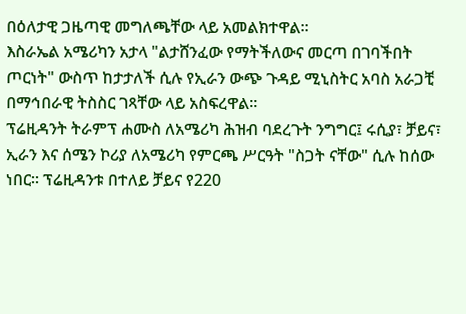በዕለታዊ ጋዜጣዊ መግለጫቸው ላይ አመልክተዋል።
እስራኤል አሜሪካን አታላ "ልታሸንፈው የማትችለውና መርጣ በገባችበት ጦርነት" ውስጥ ከታታለች ሲሉ የኢራን ውጭ ጉዳይ ሚኒስትር አባስ አራጋቺ በማኅበራዊ ትስስር ገጻቸው ላይ አስፍረዋል።
ፕሬዚዳንት ትራምፕ ሐሙስ ለአሜሪካ ሕዝብ ባደረጉት ንግግር፤ ሩሲያ፣ ቻይና፣ ኢራን እና ሰሜን ኮሪያ ለአሜሪካ የምርጫ ሥርዓት "ስጋት ናቸው" ሲሉ ከሰው ነበር። ፕሬዚዳንቱ በተለይ ቻይና የ220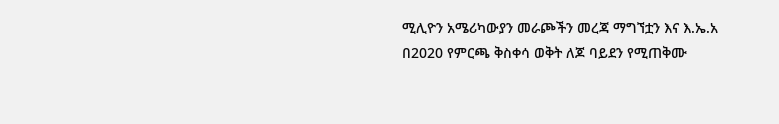ሚሊዮን አሜሪካውያን መራጮችን መረጃ ማግኘቷን እና እ.ኤ.አ በ2020 የምርጫ ቅስቀሳ ወቅት ለጆ ባይደን የሚጠቅሙ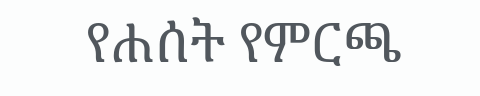የሐሰት የምርጫ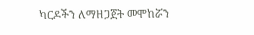ካርዶችን ለማዘጋጀት መሞከሯን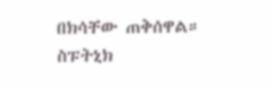በክሳቸው ጠቅሰዋል።
ስፑትኒክ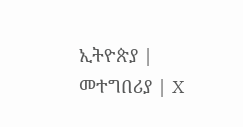ኢትዮጵያ | መተግበሪያ | X